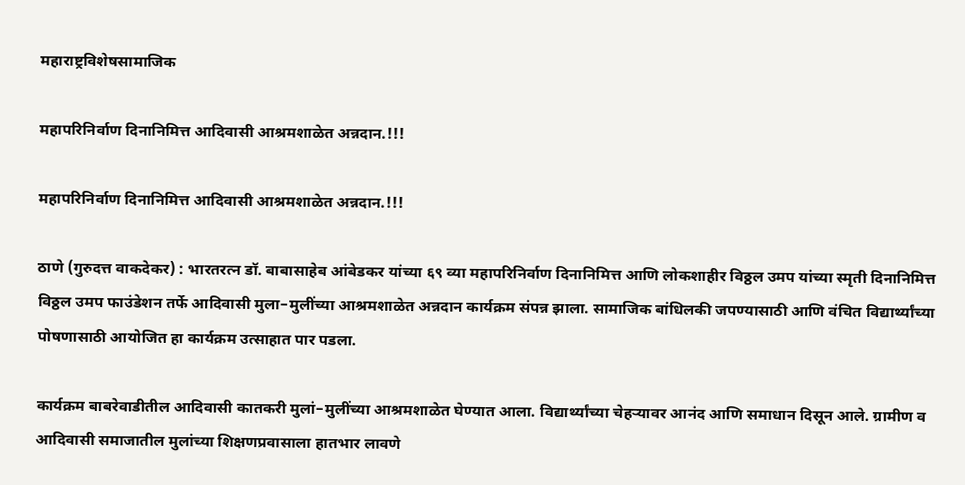महाराष्ट्रविशेषसामाजिक

महापरिनिर्वाण दिनानिमित्त आदिवासी आश्रमशाळेत अन्नदान.!!!

महापरिनिर्वाण दिनानिमित्त आदिवासी आश्रमशाळेत अन्नदान.!!!

ठाणे (गुरुदत्त वाकदेकर) : भारतरत्न डॉ. बाबासाहेब आंबेडकर यांच्या ६९ व्या महापरिनिर्वाण दिनानिमित्त आणि लोकशाहीर विठ्ठल उमप यांच्या स्मृती दिनानिमित्त विठ्ठल उमप फाउंडेशन तर्फे आदिवासी मुला–मुलींच्या आश्रमशाळेत अन्नदान कार्यक्रम संपन्न झाला. सामाजिक बांधिलकी जपण्यासाठी आणि वंचित विद्यार्थ्यांच्या पोषणासाठी आयोजित हा कार्यक्रम उत्साहात पार पडला.

कार्यक्रम बाबरेवाडीतील आदिवासी कातकरी मुलां–मुलींच्या आश्रमशाळेत घेण्यात आला. विद्यार्थ्यांच्या चेहऱ्यावर आनंद आणि समाधान दिसून आले. ग्रामीण व आदिवासी समाजातील मुलांच्या शिक्षणप्रवासाला हातभार लावणे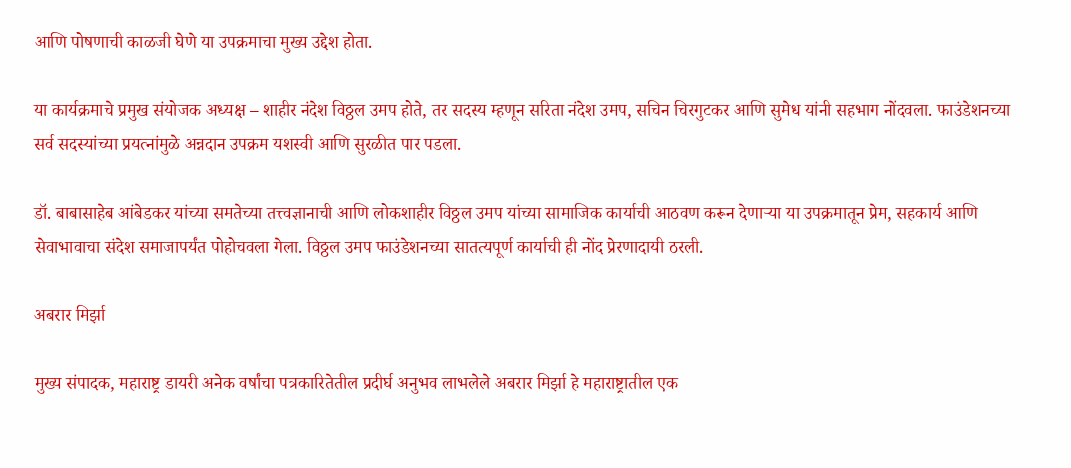आणि पोषणाची काळजी घेणे या उपक्रमाचा मुख्य उद्देश होता.

या कार्यक्रमाचे प्रमुख संयोजक अध्यक्ष – शाहीर नंदेश विठ्ठल उमप होते, तर सदस्य म्हणून सरिता नंदेश उमप, सचिन चिरगुटकर आणि सुमेध यांनी सहभाग नोंदवला. फाउंडेशनच्या सर्व सदस्यांच्या प्रयत्नांमुळे अन्नदान उपक्रम यशस्वी आणि सुरळीत पार पडला.

डॉ. बाबासाहेब आंबेडकर यांच्या समतेच्या तत्त्वज्ञानाची आणि लोकशाहीर विठ्ठल उमप यांच्या सामाजिक कार्याची आठवण करून देणाऱ्या या उपक्रमातून प्रेम, सहकार्य आणि सेवाभावाचा संदेश समाजापर्यंत पोहोचवला गेला. विठ्ठल उमप फाउंडेशनच्या सातत्यपूर्ण कार्याची ही नोंद प्रेरणादायी ठरली.

अबरार मिर्झा

मुख्य संपादक, महाराष्ट्र डायरी अनेक वर्षांचा पत्रकारितेतील प्रदीर्घ अनुभव लाभलेले अबरार मिर्झा हे महाराष्ट्रातील एक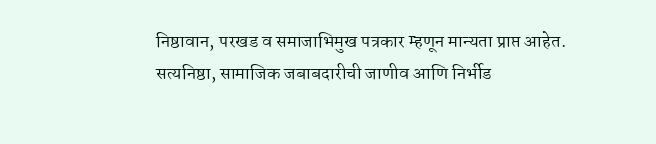निष्ठावान, परखड व समाजाभिमुख पत्रकार म्हणून मान्यता प्राप्त आहेत. सत्यनिष्ठा, सामाजिक जबाबदारीची जाणीव आणि निर्भीड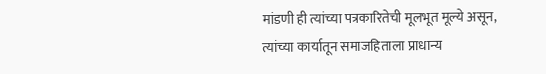मांडणी ही त्यांच्या पत्रकारितेची मूलभूत मूल्ये असून, त्यांच्या कार्यातून समाजहिताला प्राधान्य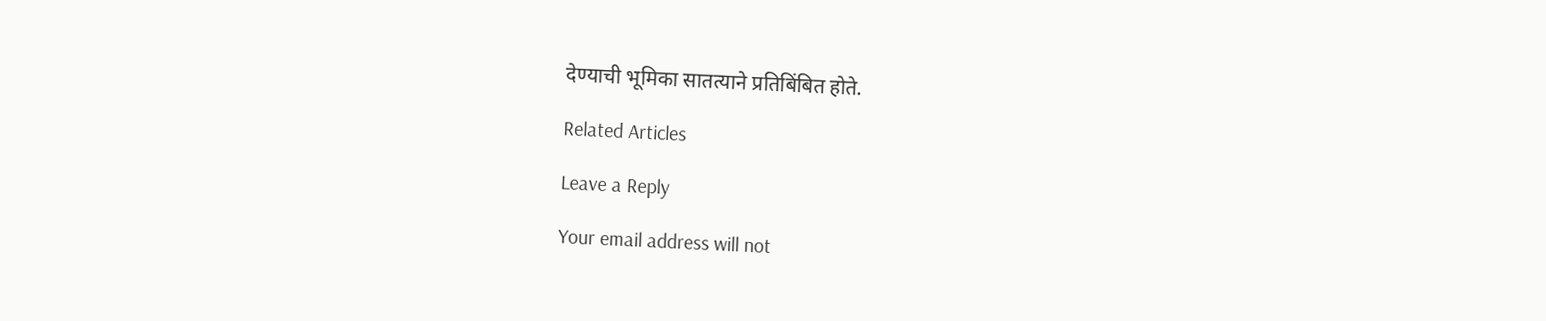देण्याची भूमिका सातत्याने प्रतिबिंबित होते.

Related Articles

Leave a Reply

Your email address will not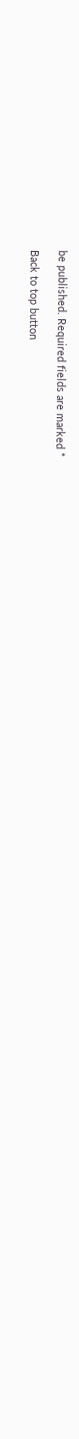be published. Required fields are marked *

Back to top button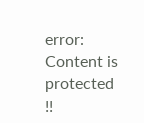error: Content is protected !!